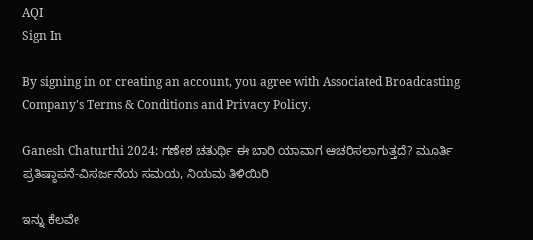AQI
Sign In

By signing in or creating an account, you agree with Associated Broadcasting Company's Terms & Conditions and Privacy Policy.

Ganesh Chaturthi 2024: ಗಣೇಶ ಚತುರ್ಥಿ ಈ ಬಾರಿ ಯಾವಾಗ ಆಚರಿಸಲಾಗುತ್ತದೆ? ಮೂರ್ತಿ ಪ್ರತಿಷ್ಠಾಪನೆ-ವಿಸರ್ಜನೆಯ ಸಮಯ, ನಿಯಮ ತಿಳಿಯಿರಿ

ಇನ್ನು ಕೆಲವೇ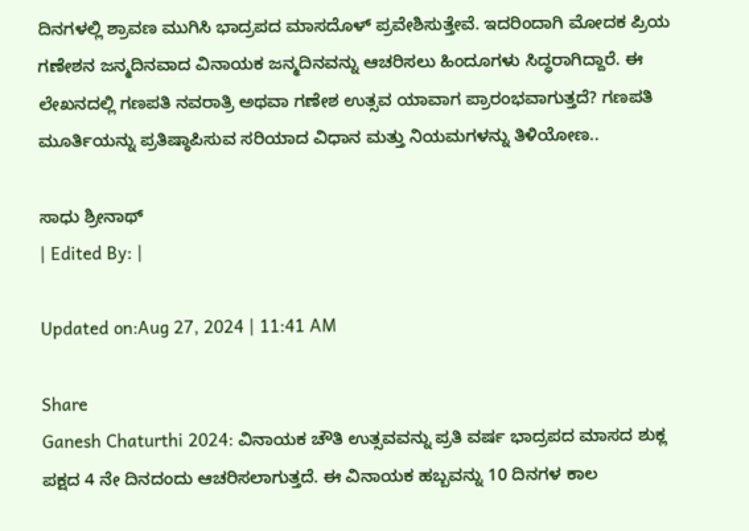ದಿನಗಳಲ್ಲಿ ಶ್ರಾವಣ ಮುಗಿಸಿ ಭಾದ್ರಪದ ಮಾಸದೊಳ್ ಪ್ರವೇಶಿಸುತ್ತೇವೆ. ಇದರಿಂದಾಗಿ ಮೋದಕ ಪ್ರಿಯ ಗಣೇಶನ ಜನ್ಮದಿನವಾದ ವಿನಾಯಕ ಜನ್ಮದಿನವನ್ನು ಆಚರಿಸಲು ಹಿಂದೂಗಳು ಸಿದ್ಧರಾಗಿದ್ದಾರೆ. ಈ ಲೇಖನದಲ್ಲಿ ಗಣಪತಿ ನವರಾತ್ರಿ ಅಥವಾ ಗಣೇಶ ಉತ್ಸವ ಯಾವಾಗ ಪ್ರಾರಂಭವಾಗುತ್ತದೆ? ಗಣಪತಿ ಮೂರ್ತಿಯನ್ನು ಪ್ರತಿಷ್ಠಾಪಿಸುವ ಸರಿಯಾದ ವಿಧಾನ ಮತ್ತು ನಿಯಮಗಳನ್ನು ತಿಳಿಯೋಣ..

ಸಾಧು ಶ್ರೀನಾಥ್
| Edited By: |

Updated on:Aug 27, 2024 | 11:41 AM

Share
Ganesh Chaturthi 2024: ವಿನಾಯಕ ಚೌತಿ ಉತ್ಸವವನ್ನು ಪ್ರತಿ ವರ್ಷ ಭಾದ್ರಪದ ಮಾಸದ ಶುಕ್ಲ ಪಕ್ಷದ 4 ನೇ ದಿನದಂದು ಆಚರಿಸಲಾಗುತ್ತದೆ. ಈ ವಿನಾಯಕ ಹಬ್ಬವನ್ನು 10 ದಿನಗಳ ಕಾಲ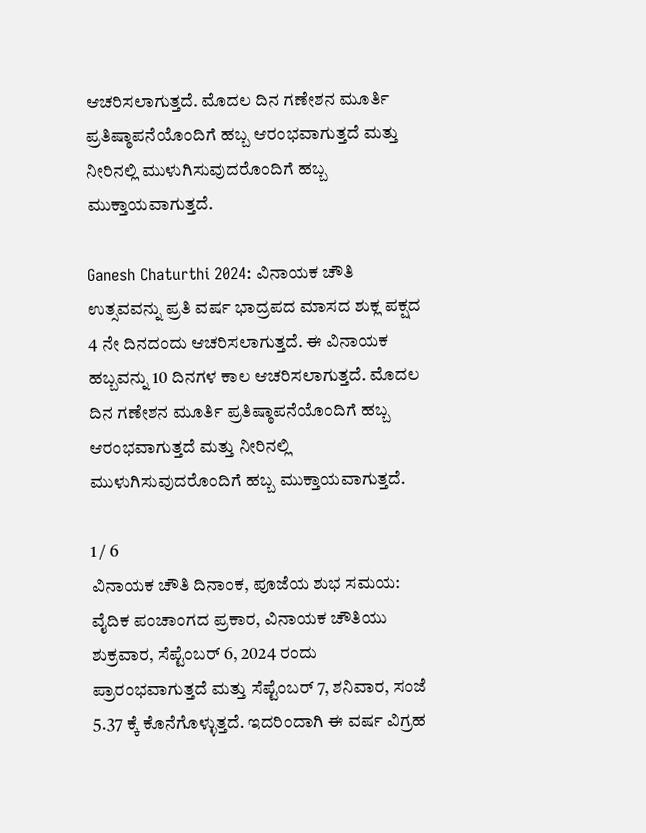ಆಚರಿಸಲಾಗುತ್ತದೆ. ಮೊದಲ ದಿನ ಗಣೇಶನ ಮೂರ್ತಿ ಪ್ರತಿಷ್ಠಾಪನೆಯೊಂದಿಗೆ ಹಬ್ಬ ಆರಂಭವಾಗುತ್ತದೆ ಮತ್ತು ನೀರಿನಲ್ಲಿ ಮುಳುಗಿಸುವುದರೊಂದಿಗೆ ಹಬ್ಬ ಮುಕ್ತಾಯವಾಗುತ್ತದೆ.

Ganesh Chaturthi 2024: ವಿನಾಯಕ ಚೌತಿ ಉತ್ಸವವನ್ನು ಪ್ರತಿ ವರ್ಷ ಭಾದ್ರಪದ ಮಾಸದ ಶುಕ್ಲ ಪಕ್ಷದ 4 ನೇ ದಿನದಂದು ಆಚರಿಸಲಾಗುತ್ತದೆ. ಈ ವಿನಾಯಕ ಹಬ್ಬವನ್ನು 10 ದಿನಗಳ ಕಾಲ ಆಚರಿಸಲಾಗುತ್ತದೆ. ಮೊದಲ ದಿನ ಗಣೇಶನ ಮೂರ್ತಿ ಪ್ರತಿಷ್ಠಾಪನೆಯೊಂದಿಗೆ ಹಬ್ಬ ಆರಂಭವಾಗುತ್ತದೆ ಮತ್ತು ನೀರಿನಲ್ಲಿ ಮುಳುಗಿಸುವುದರೊಂದಿಗೆ ಹಬ್ಬ ಮುಕ್ತಾಯವಾಗುತ್ತದೆ.

1 / 6
ವಿನಾಯಕ ಚೌತಿ ದಿನಾಂಕ, ಪೂಜೆಯ ಶುಭ ಸಮಯ: ವೈದಿಕ ಪಂಚಾಂಗದ ಪ್ರಕಾರ, ವಿನಾಯಕ ಚೌತಿಯು ಶುಕ್ರವಾರ, ಸೆಪ್ಟೆಂಬರ್ 6, 2024 ರಂದು ಪ್ರಾರಂಭವಾಗುತ್ತದೆ ಮತ್ತು ಸೆಪ್ಟೆಂಬರ್ 7, ಶನಿವಾರ, ಸಂಜೆ 5.37 ಕ್ಕೆ ಕೊನೆಗೊಳ್ಳುತ್ತದೆ. ಇದರಿಂದಾಗಿ ಈ ವರ್ಷ ವಿಗ್ರಹ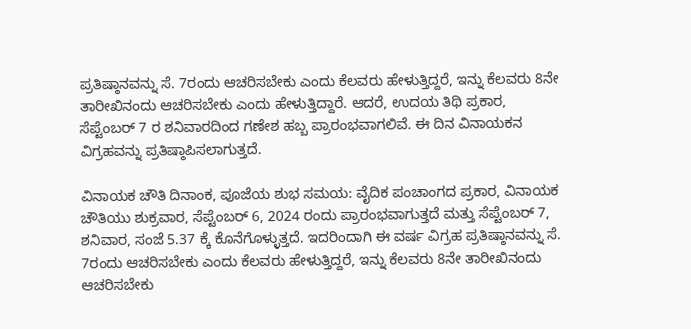ಪ್ರತಿಷ್ಠಾನವನ್ನು ಸೆ. 7ರಂದು ಆಚರಿಸಬೇಕು ಎಂದು ಕೆಲವರು ಹೇಳುತ್ತಿದ್ದರೆ, ಇನ್ನು ಕೆಲವರು 8ನೇ ತಾರೀಖಿನಂದು ಆಚರಿಸಬೇಕು ಎಂದು ಹೇಳುತ್ತಿದ್ದಾರೆ. ಆದರೆ, ಉದಯ ತಿಥಿ ಪ್ರಕಾರ, ಸೆಪ್ಟೆಂಬರ್ 7 ರ ಶನಿವಾರದಿಂದ ಗಣೇಶ ಹಬ್ಬ ಪ್ರಾರಂಭವಾಗಲಿವೆ. ಈ ದಿನ ವಿನಾಯಕನ ವಿಗ್ರಹವನ್ನು ಪ್ರತಿಷ್ಠಾಪಿಸಲಾಗುತ್ತದೆ.

ವಿನಾಯಕ ಚೌತಿ ದಿನಾಂಕ, ಪೂಜೆಯ ಶುಭ ಸಮಯ: ವೈದಿಕ ಪಂಚಾಂಗದ ಪ್ರಕಾರ, ವಿನಾಯಕ ಚೌತಿಯು ಶುಕ್ರವಾರ, ಸೆಪ್ಟೆಂಬರ್ 6, 2024 ರಂದು ಪ್ರಾರಂಭವಾಗುತ್ತದೆ ಮತ್ತು ಸೆಪ್ಟೆಂಬರ್ 7, ಶನಿವಾರ, ಸಂಜೆ 5.37 ಕ್ಕೆ ಕೊನೆಗೊಳ್ಳುತ್ತದೆ. ಇದರಿಂದಾಗಿ ಈ ವರ್ಷ ವಿಗ್ರಹ ಪ್ರತಿಷ್ಠಾನವನ್ನು ಸೆ. 7ರಂದು ಆಚರಿಸಬೇಕು ಎಂದು ಕೆಲವರು ಹೇಳುತ್ತಿದ್ದರೆ, ಇನ್ನು ಕೆಲವರು 8ನೇ ತಾರೀಖಿನಂದು ಆಚರಿಸಬೇಕು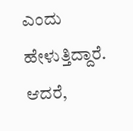ಎಂದು ಹೇಳುತ್ತಿದ್ದಾರೆ. ಆದರೆ,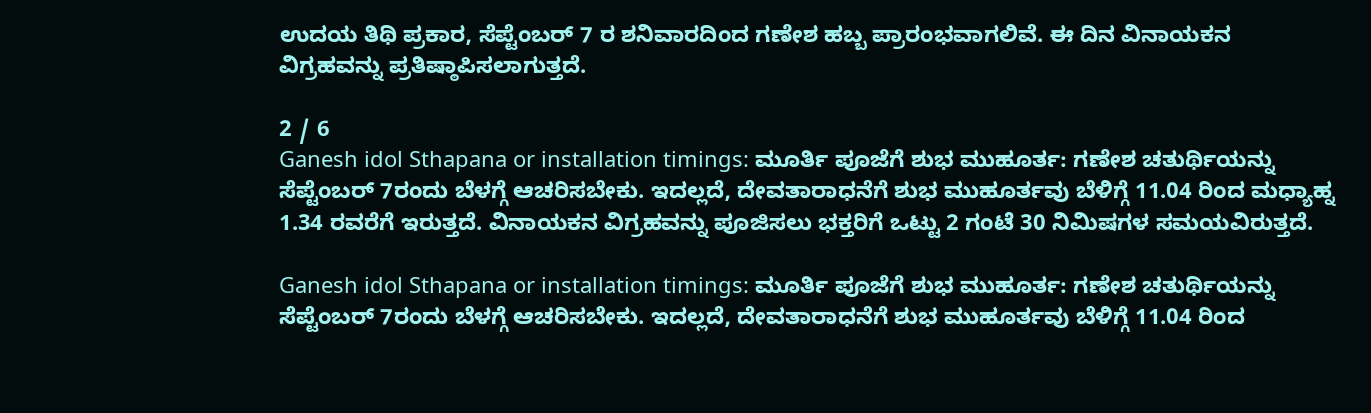ಉದಯ ತಿಥಿ ಪ್ರಕಾರ, ಸೆಪ್ಟೆಂಬರ್ 7 ರ ಶನಿವಾರದಿಂದ ಗಣೇಶ ಹಬ್ಬ ಪ್ರಾರಂಭವಾಗಲಿವೆ. ಈ ದಿನ ವಿನಾಯಕನ ವಿಗ್ರಹವನ್ನು ಪ್ರತಿಷ್ಠಾಪಿಸಲಾಗುತ್ತದೆ.

2 / 6
Ganesh idol Sthapana or installation timings: ಮೂರ್ತಿ ಪೂಜೆಗೆ ಶುಭ ಮುಹೂರ್ತ: ಗಣೇಶ ಚತುರ್ಥಿಯನ್ನು ಸೆಪ್ಟೆಂಬರ್ 7ರಂದು ಬೆಳಗ್ಗೆ ಆಚರಿಸಬೇಕು. ಇದಲ್ಲದೆ, ದೇವತಾರಾಧನೆಗೆ ಶುಭ ಮುಹೂರ್ತವು ಬೆಳಿಗ್ಗೆ 11.04 ರಿಂದ ಮಧ್ಯಾಹ್ನ 1.34 ರವರೆಗೆ ಇರುತ್ತದೆ. ವಿನಾಯಕನ ವಿಗ್ರಹವನ್ನು ಪೂಜಿಸಲು ಭಕ್ತರಿಗೆ ಒಟ್ಟು 2 ಗಂಟೆ 30 ನಿಮಿಷಗಳ ಸಮಯವಿರುತ್ತದೆ.

Ganesh idol Sthapana or installation timings: ಮೂರ್ತಿ ಪೂಜೆಗೆ ಶುಭ ಮುಹೂರ್ತ: ಗಣೇಶ ಚತುರ್ಥಿಯನ್ನು ಸೆಪ್ಟೆಂಬರ್ 7ರಂದು ಬೆಳಗ್ಗೆ ಆಚರಿಸಬೇಕು. ಇದಲ್ಲದೆ, ದೇವತಾರಾಧನೆಗೆ ಶುಭ ಮುಹೂರ್ತವು ಬೆಳಿಗ್ಗೆ 11.04 ರಿಂದ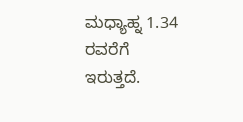ಮಧ್ಯಾಹ್ನ 1.34 ರವರೆಗೆ ಇರುತ್ತದೆ.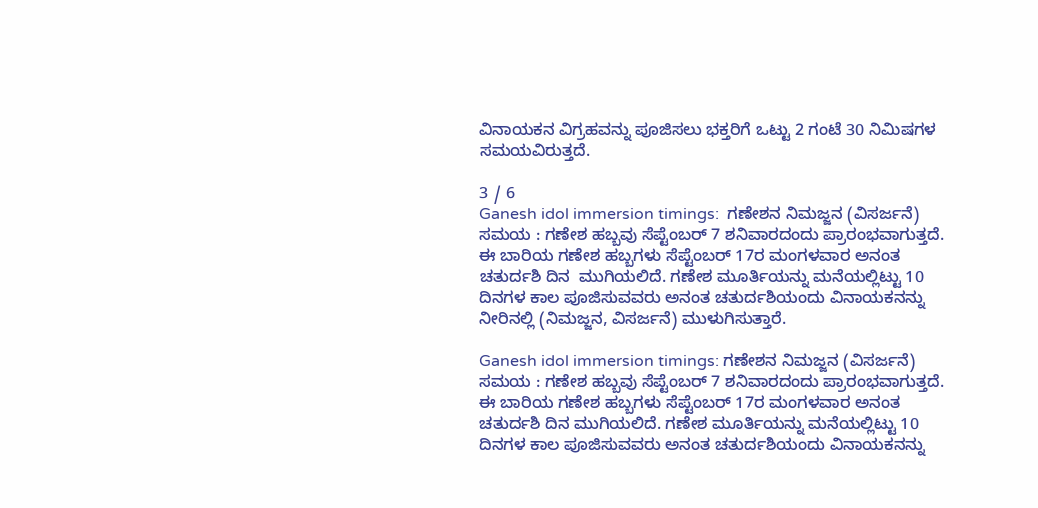ವಿನಾಯಕನ ವಿಗ್ರಹವನ್ನು ಪೂಜಿಸಲು ಭಕ್ತರಿಗೆ ಒಟ್ಟು 2 ಗಂಟೆ 30 ನಿಮಿಷಗಳ ಸಮಯವಿರುತ್ತದೆ.

3 / 6
Ganesh idol immersion timings:  ಗಣೇಶನ ನಿಮಜ್ಜನ (ವಿಸರ್ಜನೆ) ಸಮಯ : ಗಣೇಶ ಹಬ್ಬವು ಸೆಪ್ಟೆಂಬರ್ 7 ಶನಿವಾರದಂದು ಪ್ರಾರಂಭವಾಗುತ್ತದೆ. ಈ ಬಾರಿಯ ಗಣೇಶ ಹಬ್ಬಗಳು ಸೆಪ್ಟೆಂಬರ್ 17ರ ಮಂಗಳವಾರ ಅನಂತ ಚತುರ್ದಶಿ ದಿನ  ಮುಗಿಯಲಿದೆ. ಗಣೇಶ ಮೂರ್ತಿಯನ್ನು ಮನೆಯಲ್ಲಿಟ್ಟು 10 ದಿನಗಳ ಕಾಲ ಪೂಜಿಸುವವರು ಅನಂತ ಚತುರ್ದಶಿಯಂದು ವಿನಾಯಕನನ್ನು ನೀರಿನಲ್ಲಿ (ನಿಮಜ್ಜನ, ವಿಸರ್ಜನೆ) ಮುಳುಗಿಸುತ್ತಾರೆ.

Ganesh idol immersion timings: ಗಣೇಶನ ನಿಮಜ್ಜನ (ವಿಸರ್ಜನೆ) ಸಮಯ : ಗಣೇಶ ಹಬ್ಬವು ಸೆಪ್ಟೆಂಬರ್ 7 ಶನಿವಾರದಂದು ಪ್ರಾರಂಭವಾಗುತ್ತದೆ. ಈ ಬಾರಿಯ ಗಣೇಶ ಹಬ್ಬಗಳು ಸೆಪ್ಟೆಂಬರ್ 17ರ ಮಂಗಳವಾರ ಅನಂತ ಚತುರ್ದಶಿ ದಿನ ಮುಗಿಯಲಿದೆ. ಗಣೇಶ ಮೂರ್ತಿಯನ್ನು ಮನೆಯಲ್ಲಿಟ್ಟು 10 ದಿನಗಳ ಕಾಲ ಪೂಜಿಸುವವರು ಅನಂತ ಚತುರ್ದಶಿಯಂದು ವಿನಾಯಕನನ್ನು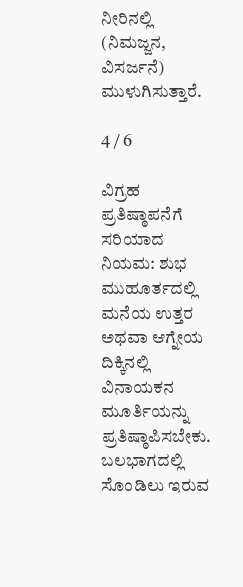ನೀರಿನಲ್ಲಿ (ನಿಮಜ್ಜನ, ವಿಸರ್ಜನೆ) ಮುಳುಗಿಸುತ್ತಾರೆ.

4 / 6

ವಿಗ್ರಹ ಪ್ರತಿಷ್ಠಾಪನೆಗೆ ಸರಿಯಾದ ನಿಯಮ: ಶುಭ ಮುಹೂರ್ತದಲ್ಲಿ ಮನೆಯ ಉತ್ತರ ಅಥವಾ ಆಗ್ನೇಯ ದಿಕ್ಕಿನಲ್ಲಿ ವಿನಾಯಕನ ಮೂರ್ತಿಯನ್ನು ಪ್ರತಿಷ್ಠಾಪಿಸಬೇಕು. ಬಲಭಾಗದಲ್ಲಿ ಸೊಂಡಿಲು ಇರುವ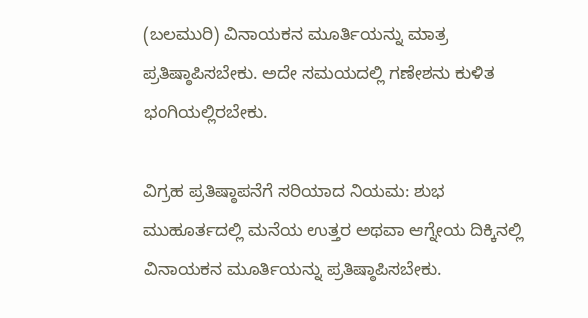(ಬಲಮುರಿ) ವಿನಾಯಕನ ಮೂರ್ತಿಯನ್ನು ಮಾತ್ರ ಪ್ರತಿಷ್ಠಾಪಿಸಬೇಕು. ಅದೇ ಸಮಯದಲ್ಲಿ ಗಣೇಶನು ಕುಳಿತ ಭಂಗಿಯಲ್ಲಿರಬೇಕು.

ವಿಗ್ರಹ ಪ್ರತಿಷ್ಠಾಪನೆಗೆ ಸರಿಯಾದ ನಿಯಮ: ಶುಭ ಮುಹೂರ್ತದಲ್ಲಿ ಮನೆಯ ಉತ್ತರ ಅಥವಾ ಆಗ್ನೇಯ ದಿಕ್ಕಿನಲ್ಲಿ ವಿನಾಯಕನ ಮೂರ್ತಿಯನ್ನು ಪ್ರತಿಷ್ಠಾಪಿಸಬೇಕು.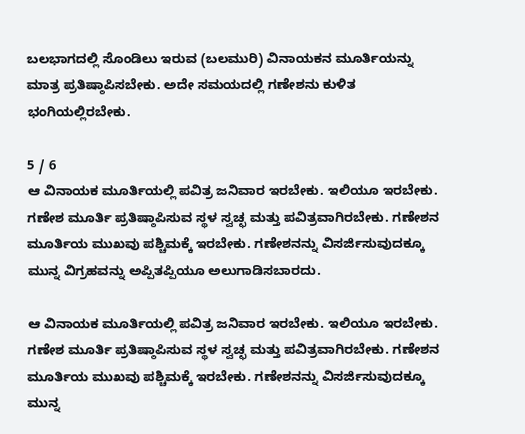ಬಲಭಾಗದಲ್ಲಿ ಸೊಂಡಿಲು ಇರುವ (ಬಲಮುರಿ) ವಿನಾಯಕನ ಮೂರ್ತಿಯನ್ನು ಮಾತ್ರ ಪ್ರತಿಷ್ಠಾಪಿಸಬೇಕು. ಅದೇ ಸಮಯದಲ್ಲಿ ಗಣೇಶನು ಕುಳಿತ ಭಂಗಿಯಲ್ಲಿರಬೇಕು.

5 / 6
ಆ ವಿನಾಯಕ ಮೂರ್ತಿಯಲ್ಲಿ ಪವಿತ್ರ ಜನಿವಾರ ಇರಬೇಕು. ಇಲಿಯೂ ಇರಬೇಕು. ಗಣೇಶ ಮೂರ್ತಿ ಪ್ರತಿಷ್ಠಾಪಿಸುವ ಸ್ಥಳ ಸ್ವಚ್ಛ ಮತ್ತು ಪವಿತ್ರವಾಗಿರಬೇಕು. ಗಣೇಶನ ಮೂರ್ತಿಯ ಮುಖವು ಪಶ್ಚಿಮಕ್ಕೆ ಇರಬೇಕು. ಗಣೇಶನನ್ನು ವಿಸರ್ಜಿಸುವುದಕ್ಕೂ ಮುನ್ನ ವಿಗ್ರಹವನ್ನು ಅಪ್ಪಿತಪ್ಪಿಯೂ ಅಲುಗಾಡಿಸಬಾರದು.

ಆ ವಿನಾಯಕ ಮೂರ್ತಿಯಲ್ಲಿ ಪವಿತ್ರ ಜನಿವಾರ ಇರಬೇಕು. ಇಲಿಯೂ ಇರಬೇಕು. ಗಣೇಶ ಮೂರ್ತಿ ಪ್ರತಿಷ್ಠಾಪಿಸುವ ಸ್ಥಳ ಸ್ವಚ್ಛ ಮತ್ತು ಪವಿತ್ರವಾಗಿರಬೇಕು. ಗಣೇಶನ ಮೂರ್ತಿಯ ಮುಖವು ಪಶ್ಚಿಮಕ್ಕೆ ಇರಬೇಕು. ಗಣೇಶನನ್ನು ವಿಸರ್ಜಿಸುವುದಕ್ಕೂ ಮುನ್ನ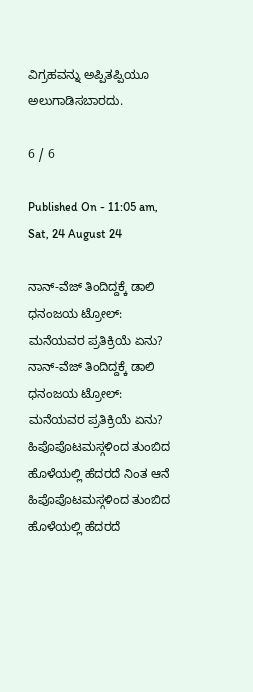ವಿಗ್ರಹವನ್ನು ಅಪ್ಪಿತಪ್ಪಿಯೂ ಅಲುಗಾಡಿಸಬಾರದು.

6 / 6

Published On - 11:05 am, Sat, 24 August 24

ನಾನ್-ವೆಜ್ ತಿಂದಿದ್ದಕ್ಕೆ ಡಾಲಿ ಧನಂಜಯ ಟ್ರೋಲ್: ಮನೆಯವರ ಪ್ರತಿಕ್ರಿಯೆ ಏನು?
ನಾನ್-ವೆಜ್ ತಿಂದಿದ್ದಕ್ಕೆ ಡಾಲಿ ಧನಂಜಯ ಟ್ರೋಲ್: ಮನೆಯವರ ಪ್ರತಿಕ್ರಿಯೆ ಏನು?
ಹಿಪೊಪೊಟಮಸ್ಗಳಿಂದ ತುಂಬಿದ ಹೊಳೆಯಲ್ಲಿ ಹೆದರದೆ ನಿಂತ ಆನೆ
ಹಿಪೊಪೊಟಮಸ್ಗಳಿಂದ ತುಂಬಿದ ಹೊಳೆಯಲ್ಲಿ ಹೆದರದೆ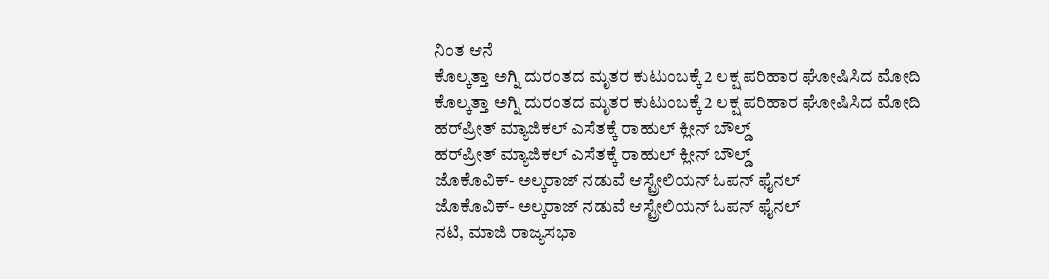ನಿಂತ ಆನೆ
ಕೊಲ್ಕತ್ತಾ ಅಗ್ನಿ ದುರಂತದ ಮೃತರ ಕುಟುಂಬಕ್ಕೆ 2 ಲಕ್ಷ ಪರಿಹಾರ ಘೋಷಿಸಿದ ಮೋದಿ
ಕೊಲ್ಕತ್ತಾ ಅಗ್ನಿ ದುರಂತದ ಮೃತರ ಕುಟುಂಬಕ್ಕೆ 2 ಲಕ್ಷ ಪರಿಹಾರ ಘೋಷಿಸಿದ ಮೋದಿ
ಹರ್‌ಪ್ರೀತ್ ಮ್ಯಾಜಿಕಲ್ ಎಸೆತಕ್ಕೆ ರಾಹುಲ್ ಕ್ಲೀನ್ ಬೌಲ್ಡ್
ಹರ್‌ಪ್ರೀತ್ ಮ್ಯಾಜಿಕಲ್ ಎಸೆತಕ್ಕೆ ರಾಹುಲ್ ಕ್ಲೀನ್ ಬೌಲ್ಡ್
ಜೊಕೊವಿಕ್- ಅಲ್ಕರಾಜ್ ನಡುವೆ ಆಸ್ಟ್ರೇಲಿಯನ್ ಓಪನ್‌ ಫೈನಲ್
ಜೊಕೊವಿಕ್- ಅಲ್ಕರಾಜ್ ನಡುವೆ ಆಸ್ಟ್ರೇಲಿಯನ್ ಓಪನ್‌ ಫೈನಲ್
ನಟಿ, ಮಾಜಿ ರಾಜ್ಯಸಭಾ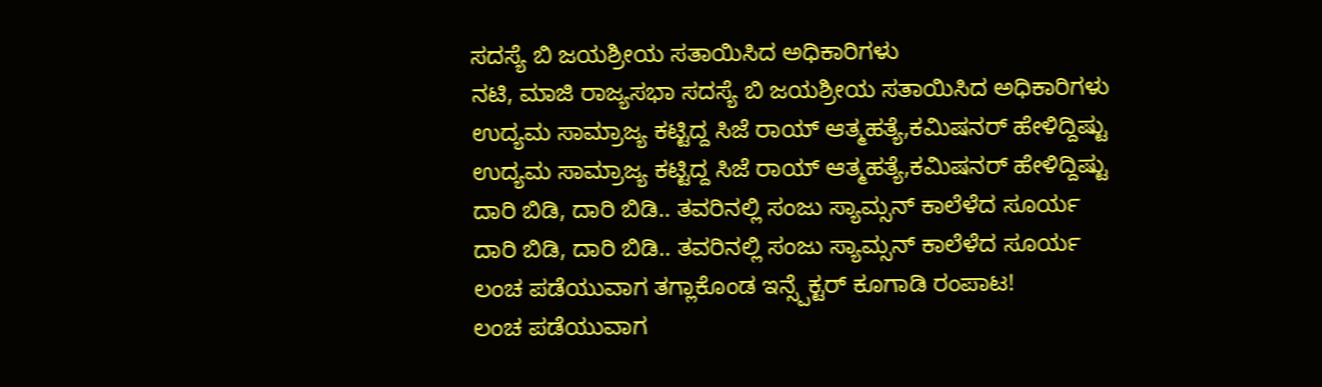ಸದಸ್ಯೆ ಬಿ ಜಯಶ್ರೀಯ ಸತಾಯಿಸಿದ ಅಧಿಕಾರಿಗಳು
ನಟಿ, ಮಾಜಿ ರಾಜ್ಯಸಭಾ ಸದಸ್ಯೆ ಬಿ ಜಯಶ್ರೀಯ ಸತಾಯಿಸಿದ ಅಧಿಕಾರಿಗಳು
ಉದ್ಯಮ ಸಾಮ್ರಾಜ್ಯ ಕಟ್ಟಿದ್ದ ಸಿಜೆ ರಾಯ್ ಆತ್ಮಹತ್ಯೆ,ಕಮಿಷನರ್ ಹೇಳಿದ್ದಿಷ್ಟು
ಉದ್ಯಮ ಸಾಮ್ರಾಜ್ಯ ಕಟ್ಟಿದ್ದ ಸಿಜೆ ರಾಯ್ ಆತ್ಮಹತ್ಯೆ,ಕಮಿಷನರ್ ಹೇಳಿದ್ದಿಷ್ಟು
ದಾರಿ ಬಿಡಿ, ದಾರಿ ಬಿಡಿ.. ತವರಿನಲ್ಲಿ ಸಂಜು ಸ್ಯಾಮ್ಸನ್ ಕಾಲೆಳೆದ ಸೂರ್ಯ
ದಾರಿ ಬಿಡಿ, ದಾರಿ ಬಿಡಿ.. ತವರಿನಲ್ಲಿ ಸಂಜು ಸ್ಯಾಮ್ಸನ್ ಕಾಲೆಳೆದ ಸೂರ್ಯ
ಲಂಚ ಪಡೆಯುವಾಗ ತಗ್ಲಾಕೊಂಡ ಇನ್ಸ್ಪೆಕ್ಟರ್ ಕೂಗಾಡಿ ರಂಪಾಟ!
ಲಂಚ ಪಡೆಯುವಾಗ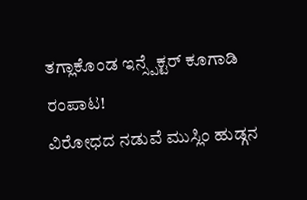ತಗ್ಲಾಕೊಂಡ ಇನ್ಸ್ಪೆಕ್ಟರ್ ಕೂಗಾಡಿ ರಂಪಾಟ!
ವಿರೋಧದ ನಡುವೆ ಮುಸ್ಲಿಂ ಹುಡ್ಗನ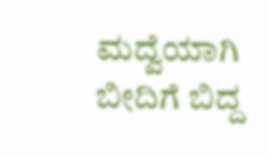ಮದ್ವೆಯಾಗಿ ಬೀದಿಗೆ ಬಿದ್ದ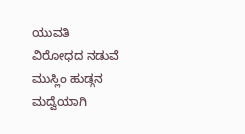ಯುವತಿ
ವಿರೋಧದ ನಡುವೆ ಮುಸ್ಲಿಂ ಹುಡ್ಗನ ಮದ್ವೆಯಾಗಿ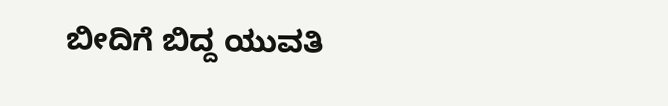ಬೀದಿಗೆ ಬಿದ್ದ ಯುವತಿ